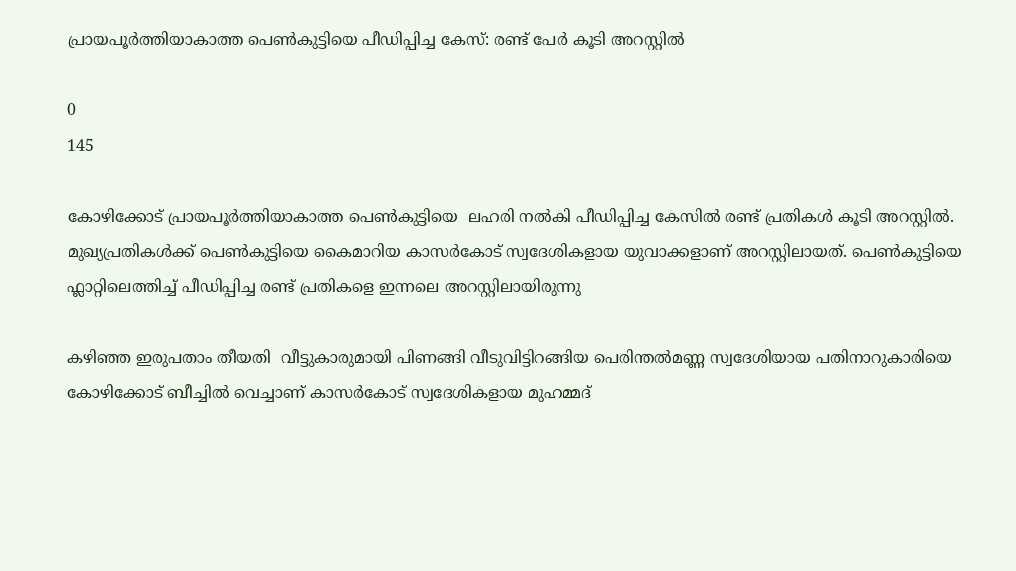പ്രായപൂർത്തിയാകാത്ത പെൺകുട്ടിയെ പീഡിപ്പിച്ച കേസ്: രണ്ട് പേർ കൂടി അറസ്റ്റിൽ

0
145

കോഴിക്കോട് പ്രായപൂര്‍ത്തിയാകാത്ത പെണ്‍കുട്ടിയെ  ലഹരി നല്‍കി പീഡിപ്പിച്ച കേസില്‍ രണ്ട് പ്രതികള്‍ കൂടി അറസ്റ്റില്‍. മുഖ്യപ്രതികള്‍ക്ക് പെണ്‍കുട്ടിയെ കൈമാറിയ കാസര്‍കോട് സ്വദേശികളായ യുവാക്കളാണ് അറസ്റ്റിലായത്. പെണ്‍കുട്ടിയെ ഫ്ലാറ്റിലെത്തിച്ച് പീഡിപ്പിച്ച രണ്ട് പ്രതികളെ ഇന്നലെ അറസ്റ്റിലായിരുന്നു

കഴിഞ്ഞ ഇരുപതാം തീയതി  വീട്ടുകാരുമായി പിണങ്ങി വീടുവിട്ടിറങ്ങിയ പെരിന്തല്‍മണ്ണ സ്വദേശിയായ പതിനാറുകാരിയെ കോഴിക്കോട് ബീച്ചില്‍ വെച്ചാണ് കാസര്‍കോട് സ്വദേശികളായ മുഹമ്മദ്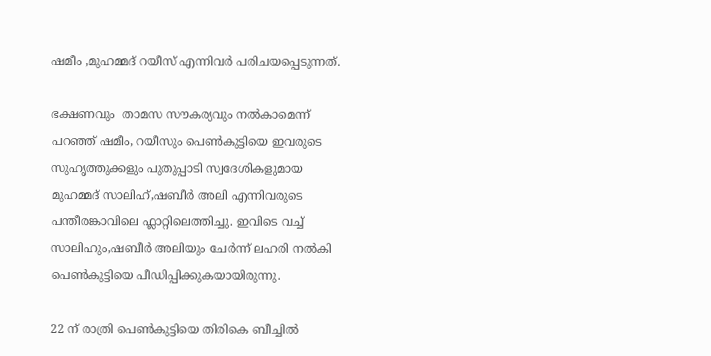ഷമീം ,മുഹമ്മദ് റയീസ് എന്നിവര്‍ പരിചയപ്പെടുന്നത്.

ഭക്ഷണവും  താമസ സൗകര്യവും നല്‍കാമെന്ന് പറഞ്ഞ് ഷമീം, റയീസും പെണ്‍കുട്ടിയെ ഇവരുടെ  സുഹൃത്തുക്കളും പുതുപ്പാടി സ്വദേശികളുമായ മുഹമ്മദ് സാലിഹ്,ഷബീര്‍ അലി എന്നിവരുടെ പന്തീരങ്കാവിലെ ഫ്ലാറ്റിലെത്തിച്ചു. ഇവിടെ വച്ച്  സാലിഹും,ഷബീര്‍ അലിയും ചേര്‍ന്ന് ലഹരി നല്‍കി പെണ്‍കുട്ടിയെ പീഡിപ്പിക്കുകയായിരുന്നു.

22 ന് രാത്രി പെണ്‍കുട്ടിയെ തിരികെ ബീച്ചില്‍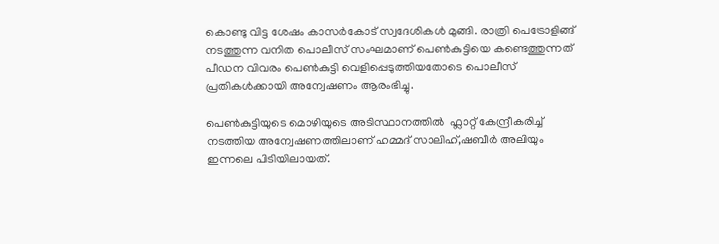കൊണ്ടു വിട്ട ശേഷം കാസര്‍കോട് സ്വദേശികള്‍ മുങ്ങി. രാത്രി പെട്രോളിങ്ങ് നടത്തുന്ന വനിത പൊലീസ് സംഘമാണ് പെണ്‍കുട്ടിയെ കണ്ടെത്തുന്നത് പീഡന വിവരം പെണ്‍കുട്ടി വെളിപ്പെടുത്തിയതോടെ പൊലീസ് പ്രതികള്‍ക്കായി അന്വേഷണം ആരംഭിച്ചു.

പെണ്‍കുട്ടിയുടെ മൊഴിയുടെ അടിസ്ഥാനത്തില്‍  ഫ്ലാറ്റ് കേന്ദ്രീകരിച്ച് നടത്തിയ അന്വേഷണത്തിലാണ് ഹമ്മദ് സാലിഹ്,ഷബീര്‍ അലിയും ഇന്നലെ പിടിയിലായത്.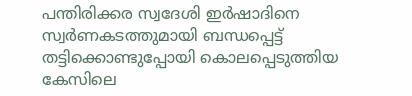പന്തിരിക്കര സ്വദേശി ഇര്‍ഷാദിനെ സ്വര്‍ണകടത്തുമായി ബന്ധപ്പെട്ട് തട്ടിക്കൊണ്ടുപ്പോയി കൊലപ്പെടുത്തിയ കേസിലെ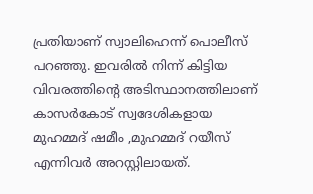പ്രതിയാണ് സ്വാലിഹെന്ന് പൊലീസ് പറഞ്ഞു. ഇവരില്‍ നിന്ന് കിട്ടിയ വിവരത്തിന്‍റെ അടിസ്ഥാനത്തിലാണ് കാസര്‍കോട് സ്വദേശികളായ മുഹമ്മദ് ഷമീം ,മുഹമ്മദ് റയീസ് എന്നിവര്‍ അറസ്റ്റിലായത്.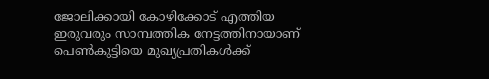ജോലിക്കായി കോഴിക്കോട് എത്തിയ ഇരുവരും സാമ്പത്തിക നേട്ടത്തിനായാണ് പെണ്‍കുട്ടിയെ മുഖ്യപ്രതികള്‍ക്ക്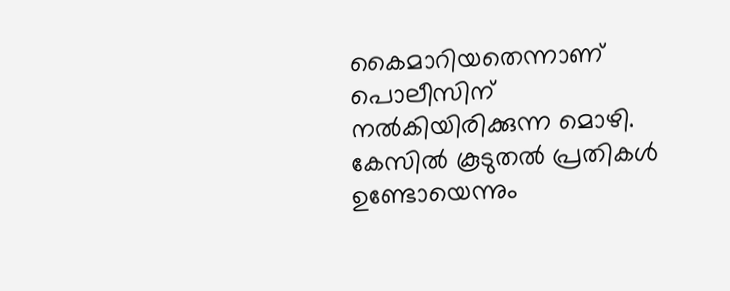കൈമാറിയതെന്നാണ് പൊലീസിന് നല്‍കിയിരിക്കുന്ന മൊഴി. കേസില്‍ കൂടുതല്‍ പ്രതികള്‍ ഉണ്ടോയെന്നും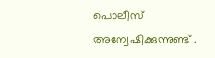പൊലീസ് അന്വേഷിക്കുന്നുണ്ട് .